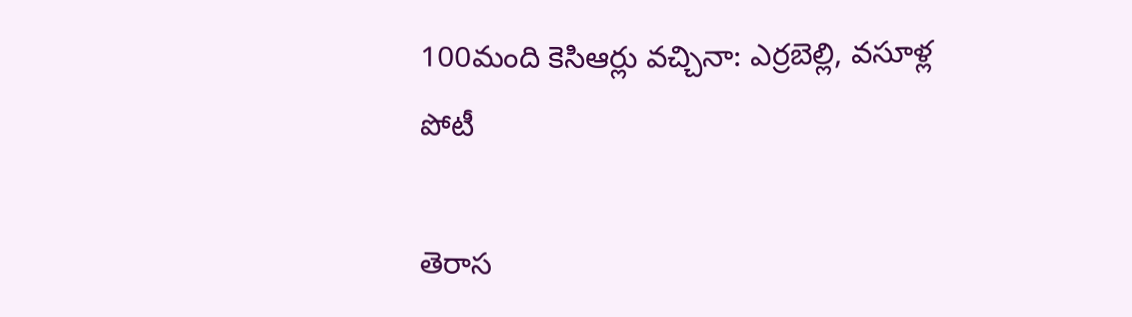100మంది కెసిఆర్లు వచ్చినా: ఎర్రబెల్లి, వసూళ్ల పోటీ

తెరాస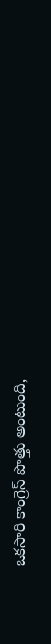ఒకసారి కాంగ్రెస్ పొత్తు అంటుంది,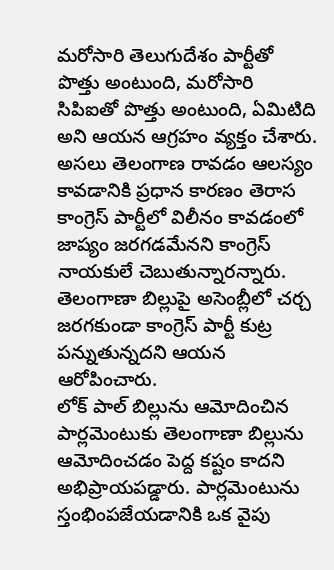మరోసారి తెలుగుదేశం పార్టీతో పొత్తు అంటుంది, మరోసారి సిపిఐతో పొత్తు అంటుంది, ఏమిటిది అని ఆయన ఆగ్రహం వ్యక్తం చేశారు. అసలు తెలంగాణ రావడం ఆలస్యం కావడానికి ప్రధాన కారణం తెరాస కాంగ్రెస్ పార్టీలో విలీనం కావడంలో జాప్యం జరగడమేనని కాంగ్రెస్ నాయకులే చెబుతున్నారన్నారు. తెలంగాణా బిల్లుపై అసెంబ్లీలో చర్చ జరగకుండా కాంగ్రెస్ పార్టీ కుట్ర పన్నుతున్నదని ఆయన ఆరోపించారు.
లోక్ పాల్ బిల్లును ఆమోదించిన పార్లమెంటుకు తెలంగాణా బిల్లును ఆమోదించడం పెద్ద కష్టం కాదని అభిప్రాయపడ్డారు. పార్లమెంటును స్తంభింపజేయడానికి ఒక వైపు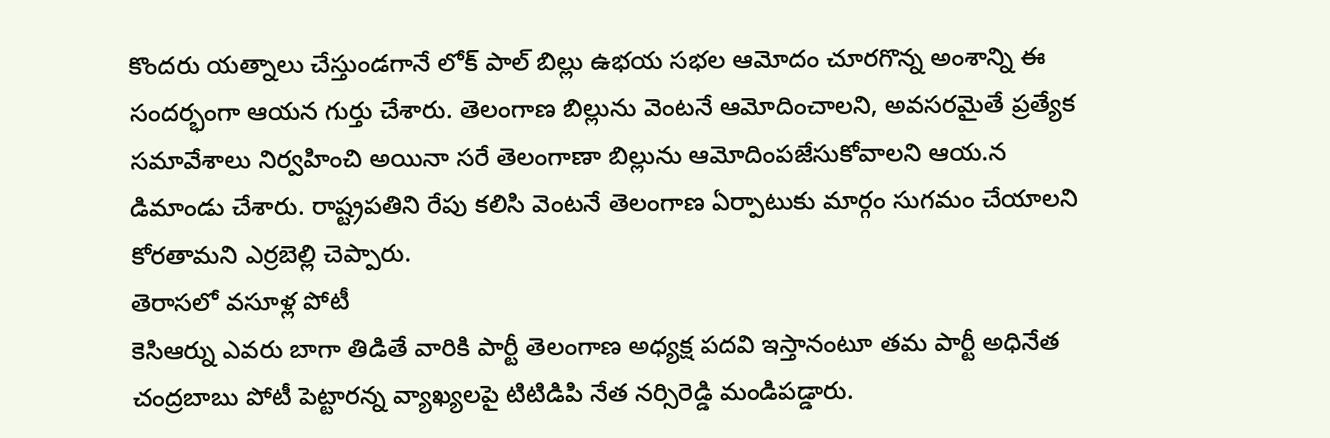కొందరు యత్నాలు చేస్తుండగానే లోక్ పాల్ బిల్లు ఉభయ సభల ఆమోదం చూరగొన్న అంశాన్ని ఈ సందర్భంగా ఆయన గుర్తు చేశారు. తెలంగాణ బిల్లును వెంటనే ఆమోదించాలని, అవసరమైతే ప్రత్యేక సమావేశాలు నిర్వహించి అయినా సరే తెలంగాణా బిల్లును ఆమోదింపజేసుకోవాలని ఆయ.న డిమాండు చేశారు. రాష్ట్రపతిని రేపు కలిసి వెంటనే తెలంగాణ ఏర్పాటుకు మార్గం సుగమం చేయాలని కోరతామని ఎర్రబెల్లి చెప్పారు.
తెరాసలో వసూళ్ల పోటీ
కెసిఆర్ను ఎవరు బాగా తిడితే వారికి పార్టీ తెలంగాణ అధ్యక్ష పదవి ఇస్తానంటూ తమ పార్టీ అధినేత చంద్రబాబు పోటీ పెట్టారన్న వ్యాఖ్యలపై టిటిడిపి నేత నర్సిరెడ్డి మండిపడ్డారు.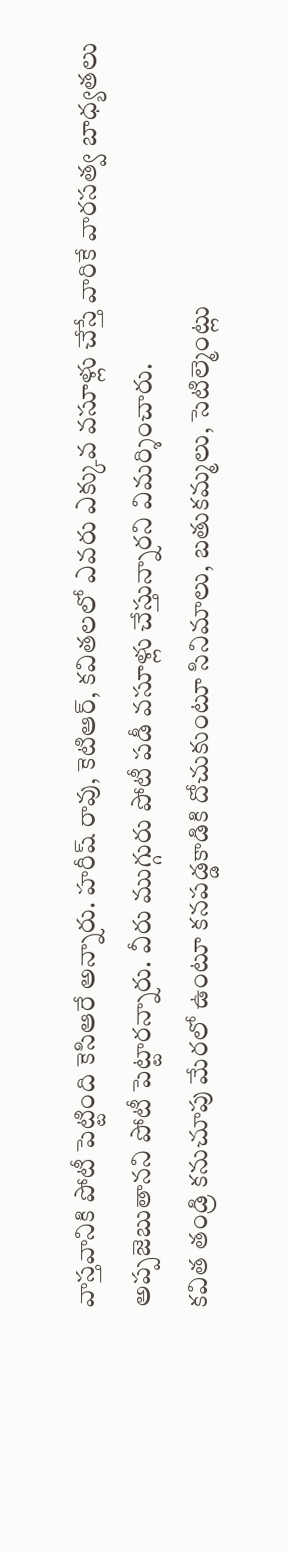వాస్తవానికి పోటీ పెట్టింది కెసిఆరే అన్నారు. హరీష్ రావు, కెటిఆర్, కవితలలో ఎవరు ఎక్కువ వసూళ్లు చేస్తే వారికే వారసత్వ బాధ్యతలు అప్పజెబుతానని పోటీ పెట్టారన్నారు. వీరు ముగ్గురు పోటీ పడీ వసూళ్లు చేస్తున్నారని విమర్శించారు.
కవిత తండ్రి కనుచూపు మేరలో ఉంటూ కనపడ్డకాడికి దోచుకుంటూ సినిమాలు, బతుకమ్మలు, సెటిల్మెంట్లు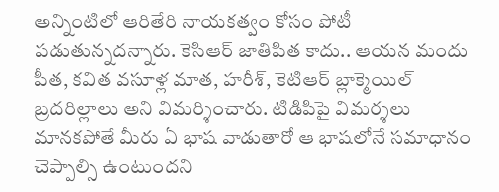అన్నింటిలో ఆరితేరి నాయకత్వం కోసం పోటీ పడుతున్నదన్నారు. కెసిఆర్ జాతిపిత కాదు.. ఆయన మందు పీత, కవిత వసూళ్ల మాత, హరీశ్, కెటిఆర్ బ్లాక్మెయిల్ బ్రదరిల్లాలు అని విమర్శించారు. టిడిపిపై విమర్శలు మానకపోతే మీరు ఏ భాష వాడుతారో ఆ భాషలోనే సమాధానం చెప్పాల్సి ఉంటుందని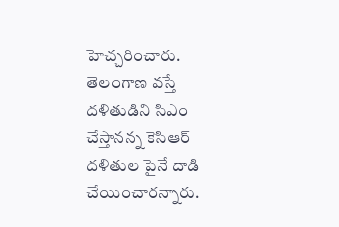హెచ్చరించారు. తెలంగాణ వస్తే దళితుడిని సిఎం చేస్తానన్న కెసిఆర్ దళితుల పైనే దాడి చేయించారన్నారు.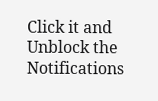Click it and Unblock the Notifications